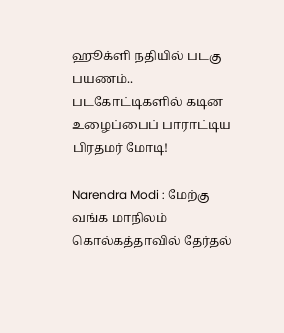ஹூக்ளி நதியில் படகு பயணம்.. படகோட்டிகளில் கடின உழைப்பைப் பாராட்டிய பிரதமர் மோடி!

Narendra Modi : மேற்கு வங்க மாநிலம் கொல்கத்தாவில் தேர்தல்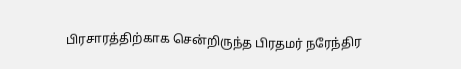பிரசாரத்திற்காக சென்றிருந்த பிரதமர் நரேந்திர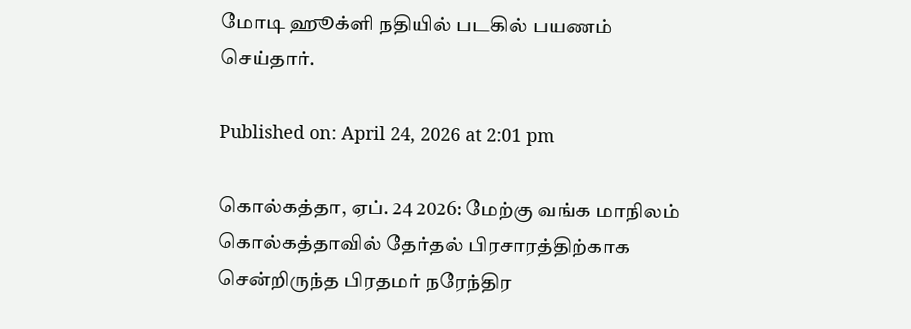மோடி ஹூக்ளி நதியில் படகில் பயணம் செய்தார்.

Published on: April 24, 2026 at 2:01 pm

கொல்கத்தா, ஏப். 24 2026: மேற்கு வங்க மாநிலம் கொல்கத்தாவில் தேர்தல் பிரசாரத்திற்காக சென்றிருந்த பிரதமர் நரேந்திர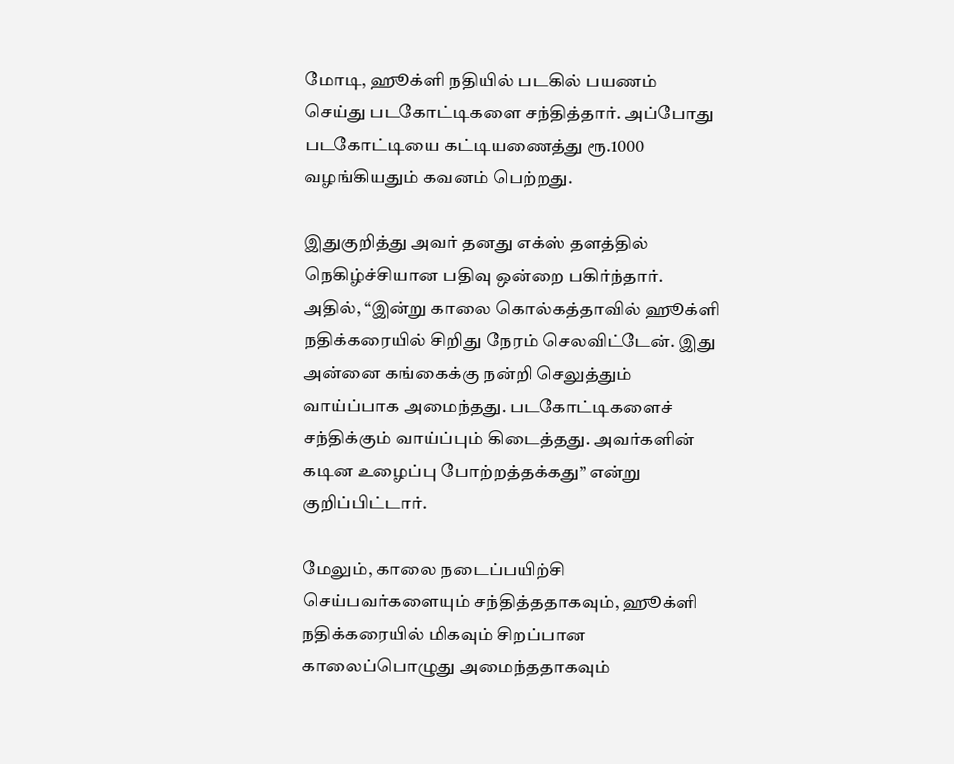மோடி, ஹூக்ளி நதியில் படகில் பயணம் செய்து படகோட்டிகளை சந்தித்தார். அப்போது படகோட்டியை கட்டியணைத்து ரூ.1000 வழங்கியதும் கவனம் பெற்றது.

இதுகுறித்து அவர் தனது எக்ஸ் தளத்தில் நெகிழ்ச்சியான பதிவு ஒன்றை பகிர்ந்தார். அதில், “இன்று காலை கொல்கத்தாவில் ஹூக்ளி நதிக்கரையில் சிறிது நேரம் செலவிட்டேன். இது அன்னை கங்கைக்கு நன்றி செலுத்தும் வாய்ப்பாக அமைந்தது. படகோட்டிகளைச் சந்திக்கும் வாய்ப்பும் கிடைத்தது. அவர்களின் கடின உழைப்பு போற்றத்தக்கது” என்று குறிப்பிட்டார்.

மேலும், காலை நடைப்பயிற்சி செய்பவர்களையும் சந்தித்ததாகவும், ஹூக்ளி நதிக்கரையில் மிகவும் சிறப்பான காலைப்பொழுது அமைந்ததாகவும்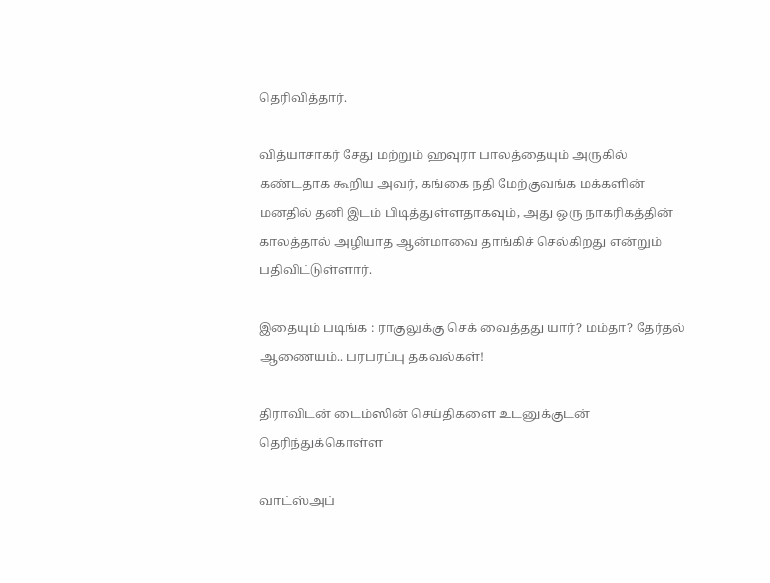தெரிவித்தார்.

வித்யாசாகர் சேது மற்றும் ஹவுரா பாலத்தையும் அருகில் கண்டதாக கூறிய அவர், கங்கை நதி மேற்குவங்க மக்களின் மனதில் தனி இடம் பிடித்துள்ளதாகவும், அது ஒரு நாகரிகத்தின் காலத்தால் அழியாத ஆன்மாவை தாங்கிச் செல்கிறது என்றும் பதிவிட்டுள்ளார்.

இதையும் படிங்க : ராகுலுக்கு செக் வைத்தது யார்? மம்தா? தேர்தல் ஆணையம்.. பரபரப்பு தகவல்கள்!

திராவிடன் டைம்ஸின் செய்திகளை உடனுக்குடன் தெரிந்துக்கொள்ள

வாட்ஸ்அப்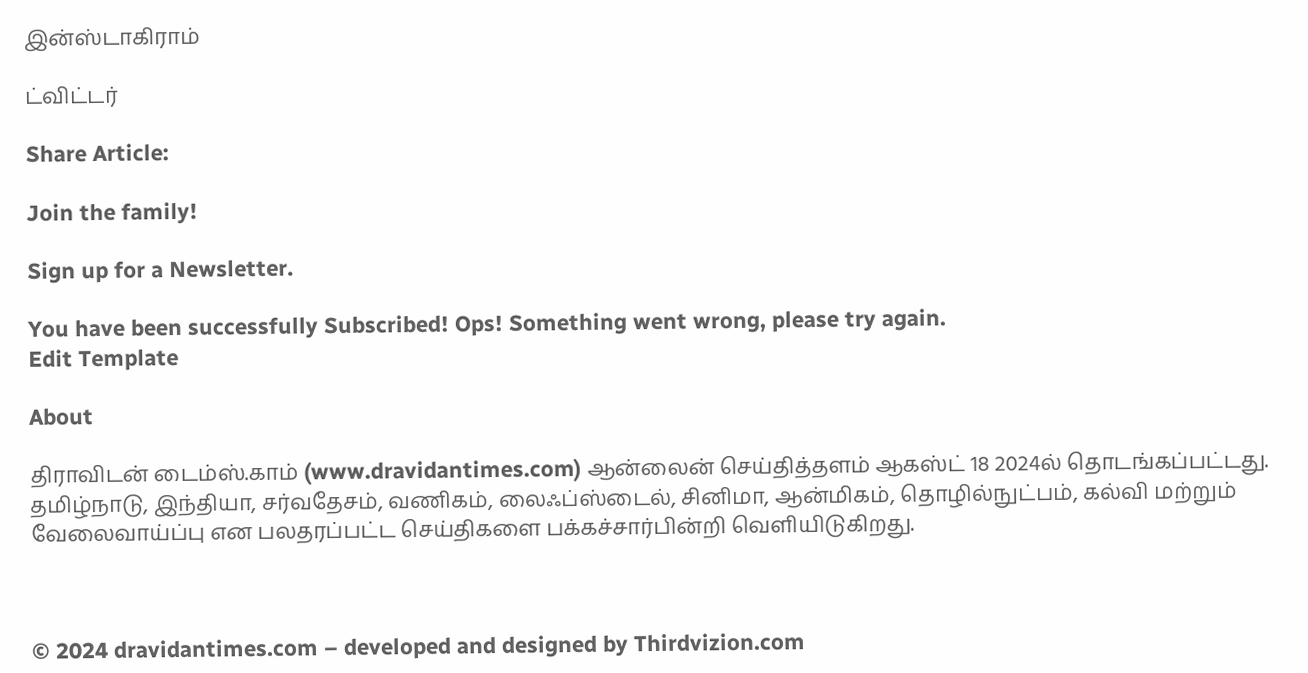இன்ஸ்டாகிராம்

ட்விட்டர்

Share Article:

Join the family!

Sign up for a Newsletter.

You have been successfully Subscribed! Ops! Something went wrong, please try again.
Edit Template

About

திராவிடன் டைம்ஸ்.காம் (www.dravidantimes.com) ஆன்லைன் செய்தித்தளம் ஆகஸ்ட் 18 2024ல் தொடங்கப்பட்டது. தமிழ்நாடு, இந்தியா, சர்வதேசம், வணிகம், லைஃப்ஸ்டைல், சினிமா, ஆன்மிகம், தொழில்நுட்பம், கல்வி மற்றும் வேலைவாய்ப்பு என பலதரப்பட்ட செய்திகளை பக்கச்சார்பின்றி வெளியிடுகிறது.



© 2024 dravidantimes.com – developed and designed by Thirdvizion.com